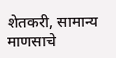शेतकरी, सामान्य माणसाचे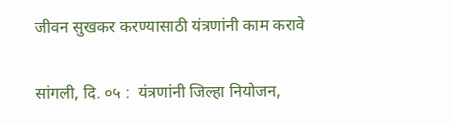जीवन सुखकर करण्यासाठी यंत्रणांनी काम करावे

सांगली, दि. ०५ :  यंत्रणांनी जिल्हा नियोजन,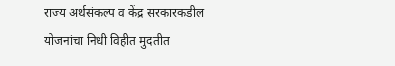राज्य अर्थसंकल्प व केंद्र सरकारकडील योजनांचा निधी विहीत मुदतीत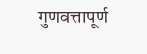गुणवत्तापूर्ण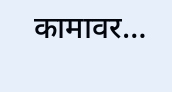कामावर…